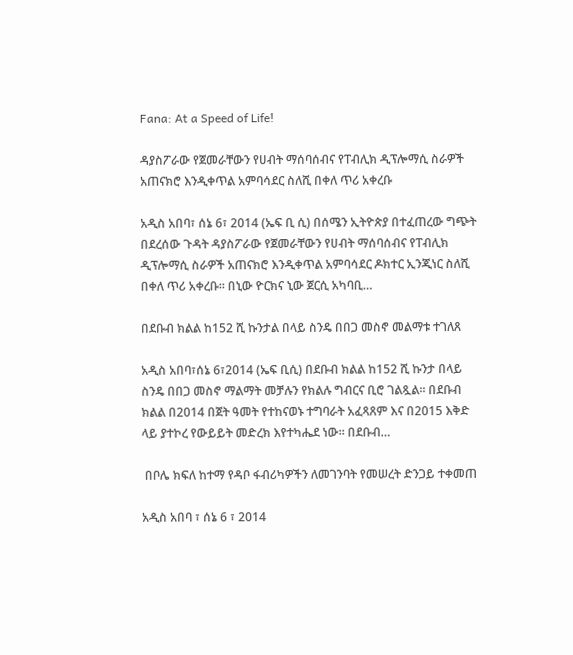Fana: At a Speed of Life!

ዳያስፖራው የጀመራቸውን የሀብት ማሰባሰብና የፐብሊክ ዲፕሎማሲ ስራዎች አጠናክሮ እንዲቀጥል አምባሳደር ስለሺ በቀለ ጥሪ አቀረቡ

አዲስ አበባ፣ ሰኔ 6፣ 2014 (ኤፍ ቢ ሲ) በሰሜን ኢትዮጵያ በተፈጠረው ግጭት በደረሰው ጉዳት ዳያስፖራው የጀመራቸውን የሀብት ማሰባሰብና የፐብሊክ ዲፕሎማሲ ስራዎች አጠናክሮ እንዲቀጥል አምባሳደር ዶክተር ኢንጂነር ስለሺ በቀለ ጥሪ አቀረቡ፡፡ በኒው ዮርክና ኒው ጀርሲ አካባቢ…

በደቡብ ክልል ከ152 ሺ ኩንታል በላይ ስንዴ በበጋ መስኖ መልማቱ ተገለጸ

አዲስ አበባ፣ሰኔ 6፣2014 (ኤፍ ቢሲ) በደቡብ ክልል ከ152 ሺ ኩንታ በላይ ስንዴ በበጋ መስኖ ማልማት መቻሉን የክልሉ ግብርና ቢሮ ገልጿል፡፡ በደቡብ ክልል በ2014 በጀት ዓመት የተከናወኑ ተግባራት አፈጻጸም እና በ2015 እቅድ ላይ ያተኮረ የውይይት መድረክ እየተካሔደ ነው። በደቡብ…

 በቦሌ ክፍለ ከተማ የዳቦ ፋብሪካዎችን ለመገንባት የመሠረት ድንጋይ ተቀመጠ

አዲስ አበባ ፣ ሰኔ 6 ፣ 2014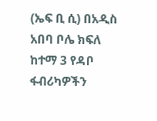(ኤፍ ቢ ሲ) በአዲስ አበባ ቦሌ ክፍለ ከተማ 3 የዳቦ ፋብሪካዎችን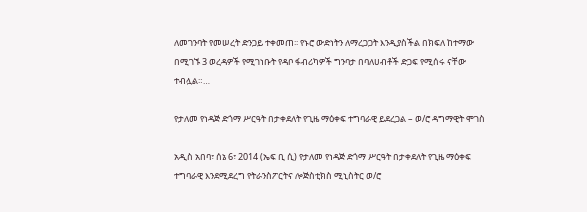ለመገንባት የመሠረት ድንጋይ ተቀመጠ፡፡ የኑሮ ውድነትን ለማረጋጋት እንዲያስችል በክፍለ ከተማው በሚገኙ 3 ወረዳዎች የሚገነቡት የዳቦ ፋብሪካዎች ግንባታ በባለሀብቶች ድጋፍ የሚሰሩ ናቸው ተብሏል።…

የታለመ የነዳጅ ድጎማ ሥርዓት በታቀደለት የጊዜ ማዕቀፍ ተግባራዊ ይደረጋል – ወ/ሮ ዳግማዊት ሞገስ

አዲስ አበባ፣ ሰኔ 6፣ 2014 (ኤፍ ቢ ሲ) የታለመ የነዳጅ ድጎማ ሥርዓት በታቀደለት የጊዜ ማዕቀፍ ተግባራዊ እንደሚደረግ የትራንስፖርትና ሎጅስቲክስ ሚኒስትር ወ/ሮ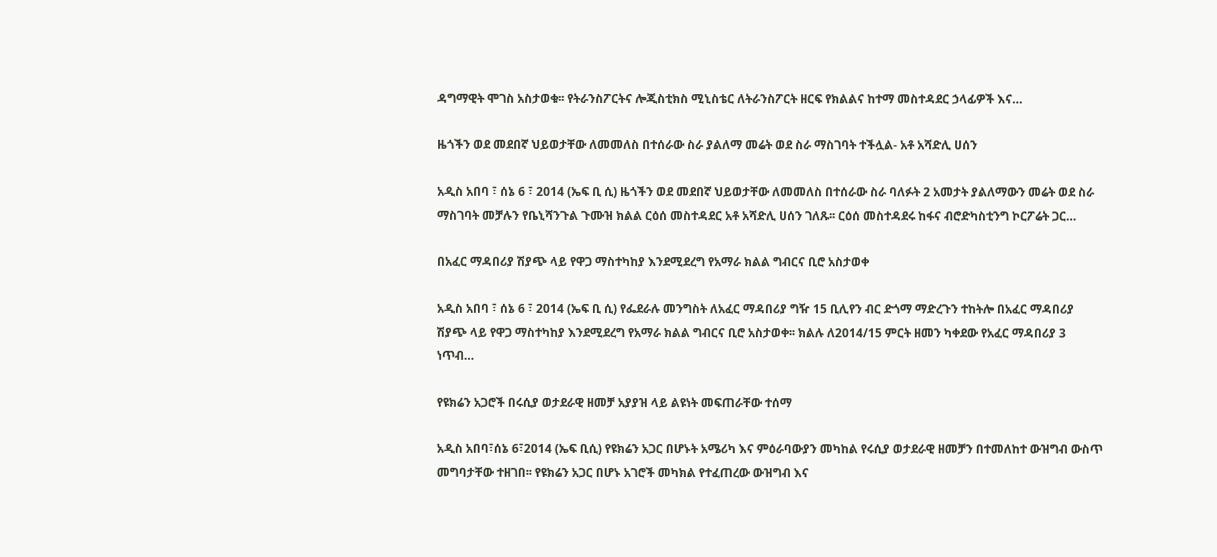ዳግማዊት ሞገስ አስታወቁ፡፡ የትራንስፖርትና ሎጂስቲክስ ሚኒስቴር ለትራንስፖርት ዘርፍ የክልልና ከተማ መስተዳደር ኃላፊዎች እና…

ዜጎችን ወደ መደበኛ ህይወታቸው ለመመለስ በተሰራው ስራ ያልለማ መሬት ወደ ስራ ማስገባት ተችሏል- አቶ አሻድሊ ሀሰን

አዲስ አበባ ፣ ሰኔ 6 ፣ 2014 (ኤፍ ቢ ሲ) ዜጎችን ወደ መደበኛ ህይወታቸው ለመመለስ በተሰራው ስራ ባለፉት 2 አመታት ያልለማውን መሬት ወደ ስራ ማስገባት መቻሉን የቤኒሻንጉል ጉሙዝ ክልል ርዕሰ መስተዳደር አቶ አሻድሊ ሀሰን ገለጹ፡፡ ርዕሰ መስተዳደሩ ከፋና ብሮድካስቲንግ ኮርፖሬት ጋር…

በአፈር ማዳበሪያ ሽያጭ ላይ የዋጋ ማስተካከያ እንደሚደረግ የአማራ ክልል ግብርና ቢሮ አስታወቀ

አዲስ አበባ ፣ ሰኔ 6 ፣ 2014 (ኤፍ ቢ ሲ) የፌደራሉ መንግስት ለአፈር ማዳበሪያ ግዥ 15 ቢሊየን ብር ድጎማ ማድረጉን ተከትሎ በአፈር ማዳበሪያ ሽያጭ ላይ የዋጋ ማስተካከያ እንደሚደረግ የአማራ ክልል ግብርና ቢሮ አስታወቀ፡፡ ክልሉ ለ2014/15 ምርት ዘመን ካቀደው የአፈር ማዳበሪያ 3 ነጥብ…

የዩክሬን አጋሮች በሩሲያ ወታደራዊ ዘመቻ አያያዝ ላይ ልዩነት መፍጠራቸው ተሰማ

አዲስ አበባ፣ሰኔ 6፣2014 (ኤፍ ቢሲ) የዩክሬን አጋር በሆኑት አሜሪካ እና ምዕራባውያን መካከል የሩሲያ ወታደራዊ ዘመቻን በተመለከተ ውዝግብ ውስጥ መግባታቸው ተዘገበ፡፡ የዩክሬን አጋር በሆኑ አገሮች መካክል የተፈጠረው ውዝግብ እና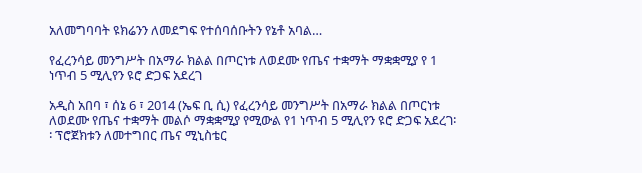አለመግባባት ዩክሬንን ለመደግፍ የተሰባሰቡትን የኔቶ አባል…

የፈረንሳይ መንግሥት በአማራ ክልል በጦርነቱ ለወደሙ የጤና ተቋማት ማቋቋሚያ የ 1 ነጥብ 5 ሚሊየን ዩሮ ድጋፍ አደረገ

አዲስ አበባ ፣ ሰኔ 6 ፣ 2014 (ኤፍ ቢ ሲ) የፈረንሳይ መንግሥት በአማራ ክልል በጦርነቱ ለወደሙ የጤና ተቋማት መልሶ ማቋቋሚያ የሚውል የ1 ነጥብ 5 ሚሊየን ዩሮ ድጋፍ አደረገ፡፡ ፕሮጀክቱን ለመተግበር ጤና ሚኒስቴር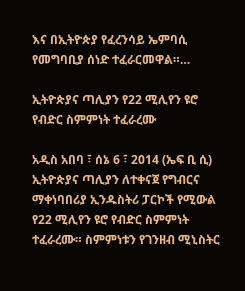እና በኢትዮጵያ የፈረንሳይ ኤምባሲ የመግባቢያ ሰነድ ተፈራርመዋል።…

ኢትዮጵያና ጣሊያን የ22 ሚሊየን ዩሮ የብድር ስምምነት ተፈራረሙ

አዲስ አበባ ፣ ሰኔ 6 ፣ 2014 (ኤፍ ቢ ሲ) ኢትዮጵያና ጣሊያን ለተቀናጀ የግብርና ማቀነባበሪያ ኢንዱስትሪ ፓርኮች የሚውል የ22 ሚሊየን ዩሮ የብድር ስምምነት ተፈራረሙ። ስምምነቱን የገንዘብ ሚኒስትር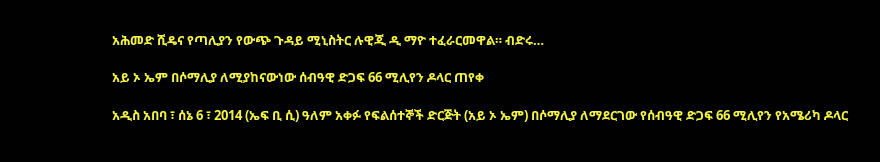አሕመድ ሺዴና የጣሊያን የውጭ ጉዳይ ሚኒስትር ሉዊጂ ዲ ማዮ ተፈራርመዋል። ብድሩ…

አይ ኦ ኤም በሶማሊያ ለሚያከናውነው ሰብዓዊ ድጋፍ 66 ሚሊየን ዶላር ጠየቀ

አዲስ አበባ ፣ ሰኔ 6 ፣ 2014 (ኤፍ ቢ ሲ) ዓለም አቀፉ የፍልሰተኞች ድርጅት (አይ ኦ ኤም) በሶማሊያ ለማደርገው የሰብዓዊ ድጋፍ 66 ሚሊየን የአሜሪካ ዶላር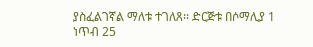ያስፈልገኛል ማለቱ ተገለጸ፡፡ ድርጅቱ በሶማሊያ 1 ነጥብ 25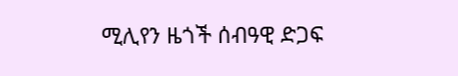ሚሊየን ዜጎች ሰብዓዊ ድጋፍ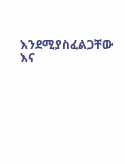እንደሚያስፈልጋቸው እና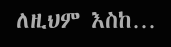ለዚህም እስከ…